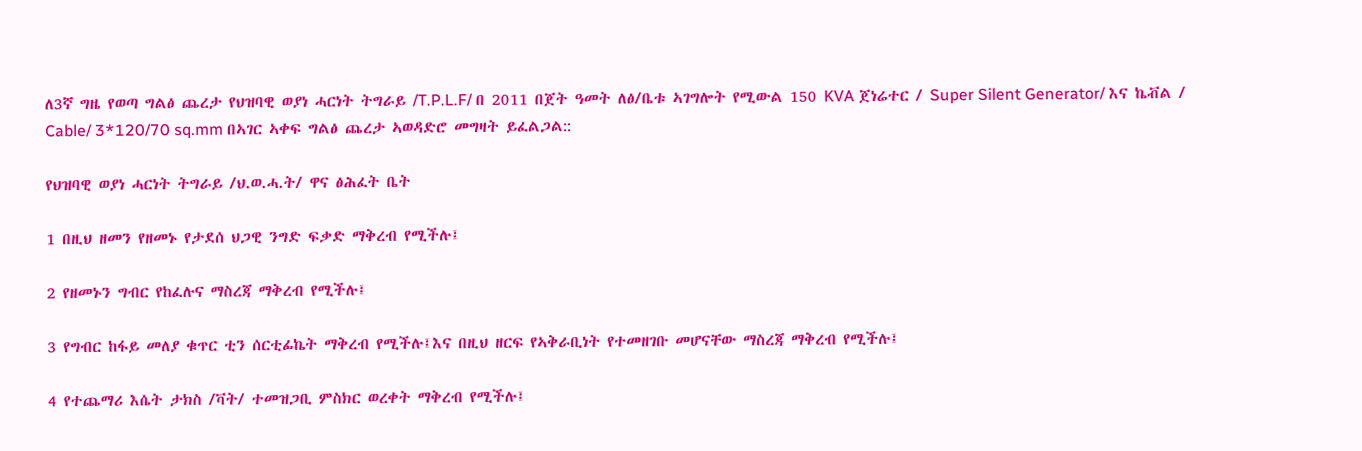ለ3ኛ ግዜ የወጣ ግልፅ ጨረታ የህዝባዊ ወያነ ሓርነት ትግራይ /T.P.L.F/ በ 2011 በጀት ዓመት ለፅ/ቤቱ ኣገግሎት የሚውል 150 KVA ጀነሬተር / Super Silent Generator/ እና ኬቭል / Cable/ 3*120/70 sq.mm በኣገር ኣቀፍ ግልፅ ጨረታ ኣወዳድሮ መግዛት ይፈልጋል::

የህዝባዊ ወያነ ሓርነት ትግራይ /ህ.ወ.ሓ.ት/ ዋና ፅሕፈት ቤት

1 በዚህ ዘመን የዘመኑ የታደሰ ህጋዊ ንግድ ፍቃድ ማቅረብ የሚችሉ፤

2 የዘመኑን ግብር የከፈሉና ማስረጃ ማቅረብ የሚችሉ፤

3 የግብር ከፋይ መለያ ቁጥር ቲን ሰርቲፊኬት ማቅረብ የሚችሉ፤እና በዚህ ዘርፍ የኣቅራቢነት የተመዘገቡ መሆናቸው ማስረጃ ማቅረብ የሚችሉ፤

4 የተጨማሪ እሴት ታክስ /ቫት/ ተመዝጋቢ ምስክር ወረቀት ማቅረብ የሚችሉ፤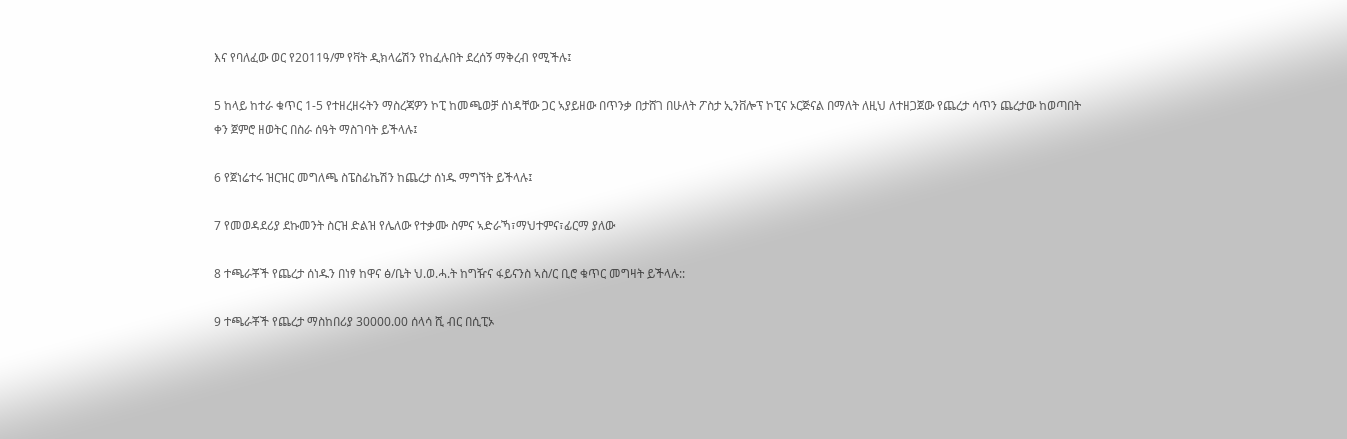እና የባለፈው ወር የ2011ዓ/ም የቫት ዲክላሬሽን የከፈሉበት ደረሰኝ ማቅረብ የሚችሉ፤

5 ከላይ ከተራ ቁጥር 1-5 የተዘረዘሩትን ማስረጃዎን ኮፒ ከመጫወቻ ሰነዳቸው ጋር ኣያይዘው በጥንቃ በታሸገ በሁለት ፖስታ ኢንቨሎፕ ኮፒና ኦርጅናል በማለት ለዚህ ለተዘጋጀው የጨረታ ሳጥን ጨረታው ከወጣበት ቀን ጀምሮ ዘወትር በስራ ሰዓት ማስገባት ይችላሉ፤

6 የጀነሬተሩ ዝርዝር መግለጫ ስፔስፊኬሽን ከጨረታ ሰነዱ ማግኘት ይችላሉ፤

7 የመወዳደሪያ ደኩመንት ስርዝ ድልዝ የሌለው የተቃሙ ስምና ኣድራኻ፣ማህተምና፣ፊርማ ያለው

8 ተጫራቾች የጨረታ ሰነዱን በነፃ ከዋና ፅ/ቤት ህ.ወ.ሓ.ት ከግዥና ፋይናንስ ኣስ/ር ቢሮ ቁጥር መግዛት ይችላሉ::

9 ተጫራቾች የጨረታ ማስከበሪያ 30000.00 ሰላሳ ሺ ብር በሲፒኦ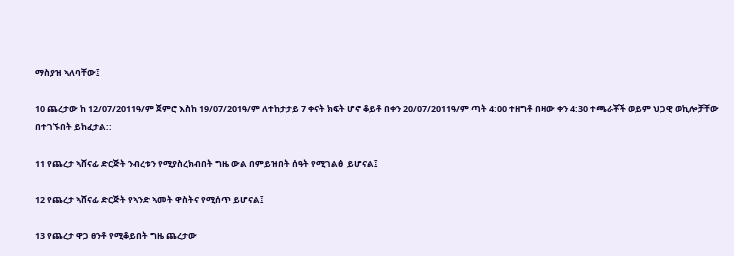ማስያዝ ኣለባቸው፤

10 ጨረታው ከ 12/07/2011ዓ/ም ጀምሮ እስከ 19/07/201ዓ/ም ለተከታታይ 7 ቀናት ክፍት ሆኖ ቆይቶ በቀን 20/07/2011ዓ/ም ጣት 4:00 ተዘግቶ በዛው ቀን 4:30 ተጫራቾች ወይም ህጋዊ ወኪሎቻቸው በተገኙበት ይከፈታል::

11 የጨረታ ኣሸናፊ ድርጅት ንብረቱን የሚያስረክብበት ግዜ ውል በምይዝበት ሰዓት የሚገልፅ  ይሆናል፤

12 የጨረታ ኣሸናፊ ድርጅት የኣንድ ኣመት ዋስትና የሚሰጥ ይሆናል፤

13 የጨረታ ዋጋ ፀንቶ የሚቆይበት ግዜ ጨረታው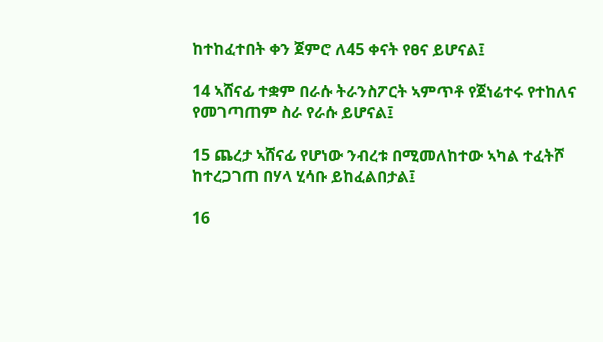ከተከፈተበት ቀን ጀምሮ ለ45 ቀናት የፀና ይሆናል፤

14 ኣሸናፊ ተቋም በራሱ ትራንስፖርት ኣምጥቶ የጀነሬተሩ የተከለና የመገጣጠም ስራ የራሱ ይሆናል፤

15 ጨረታ ኣሸናፊ የሆነው ንብረቱ በሚመለከተው ኣካል ተፈትሾ ከተረጋገጠ በሃላ ሂሳቡ ይከፈልበታል፤

16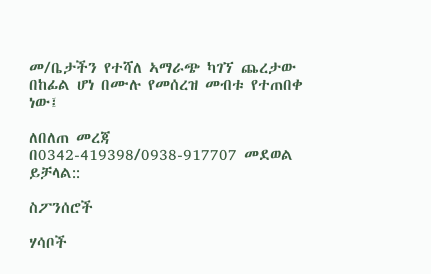መ/ቤታችን የተሻለ ኣማራጭ ካገኘ ጨረታው በከፊል ሆነ በሙሉ የመሰረዝ መብቱ የተጠበቀ ነው፤

ለበለጠ መረጃ በ0342-419398/0938-917707 መደወል ይቻላል::

ስፖንሰሮች

ሃሳቦች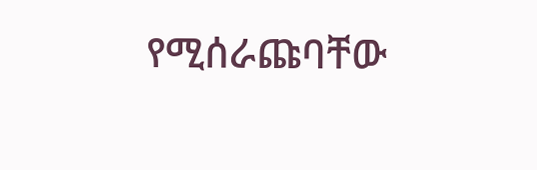የሚሰራጩባቸው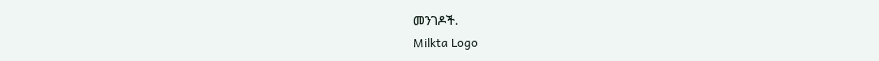መንገዶች.
Milkta Logo